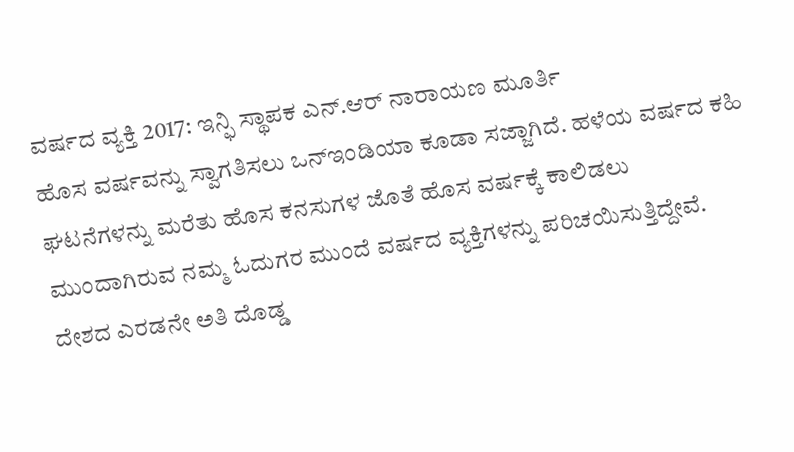ವರ್ಷದ ವ್ಯಕ್ತಿ 2017: ಇನ್ಫಿ ಸ್ಥಾಪಕ ಎನ್.ಆರ್ ನಾರಾಯಣ ಮೂರ್ತಿ
ಹೊಸ ವರ್ಷವನ್ನು ಸ್ವಾಗತಿಸಲು ಒನ್ಇಂಡಿಯಾ ಕೂಡಾ ಸಜ್ಜಾಗಿದೆ. ಹಳೆಯ ವರ್ಷದ ಕಹಿ ಘಟನೆಗಳನ್ನು ಮರೆತು ಹೊಸ ಕನಸುಗಳ ಜೊತೆ ಹೊಸ ವರ್ಷಕ್ಕೆ ಕಾಲಿಡಲು ಮುಂದಾಗಿರುವ ನಮ್ಮ ಓದುಗರ ಮುಂದೆ ವರ್ಷದ ವ್ಯಕ್ತಿಗಳನ್ನು ಪರಿಚಯಿಸುತ್ತಿದ್ದೇವೆ.
ದೇಶದ ಎರಡನೇ ಅತಿ ದೊಡ್ಡ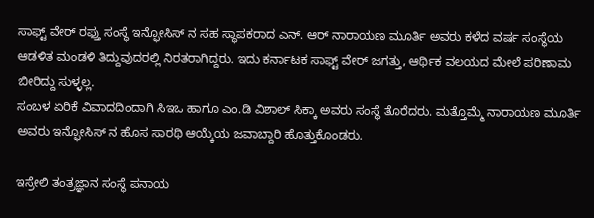ಸಾಫ್ಟ್ ವೇರ್ ರಫ್ತು ಸಂಸ್ಥೆ ಇನ್ಫೋಸಿಸ್ ನ ಸಹ ಸ್ಥಾಪಕರಾದ ಎನ್. ಆರ್ ನಾರಾಯಣ ಮೂರ್ತಿ ಅವರು ಕಳೆದ ವರ್ಷ ಸಂಸ್ಥೆಯ ಆಡಳಿತ ಮಂಡಳಿ ತಿದ್ದುವುದರಲ್ಲಿ ನಿರತರಾಗಿದ್ದರು. ಇದು ಕರ್ನಾಟಕ ಸಾಫ್ಟ್ ವೇರ್ ಜಗತ್ತು, ಆರ್ಥಿಕ ವಲಯದ ಮೇಲೆ ಪರಿಣಾಮ ಬೀರಿದ್ದು ಸುಳ್ಳಲ್ಲ.
ಸಂಬಳ ಏರಿಕೆ ವಿವಾದದಿಂದಾಗಿ ಸಿಇಒ ಹಾಗೂ ಎಂ.ಡಿ ವಿಶಾಲ್ ಸಿಕ್ಕಾ ಅವರು ಸಂಸ್ಥೆ ತೊರೆದರು. ಮತ್ತೊಮ್ಮೆ ನಾರಾಯಣ ಮೂರ್ತಿ ಅವರು ಇನ್ಫೋಸಿಸ್ ನ ಹೊಸ ಸಾರಥಿ ಆಯ್ಕೆಯ ಜವಾಬ್ದಾರಿ ಹೊತ್ತುಕೊಂಡರು.

ಇಸ್ರೇಲಿ ತಂತ್ರಜ್ಞಾನ ಸಂಸ್ಥೆ ಪನಾಯ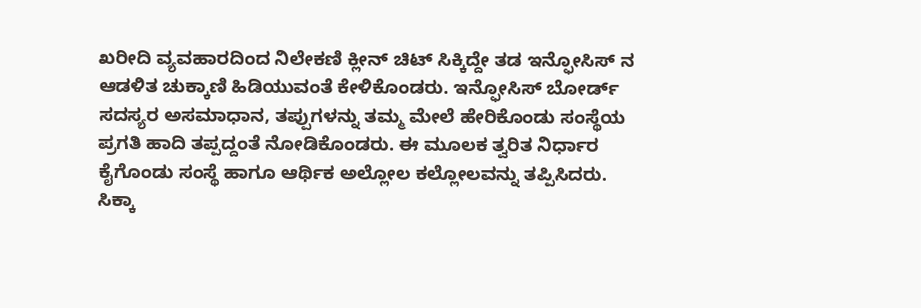ಖರೀದಿ ವ್ಯವಹಾರದಿಂದ ನಿಲೇಕಣಿ ಕ್ಲೀನ್ ಚಿಟ್ ಸಿಕ್ಕಿದ್ದೇ ತಡ ಇನ್ಫೋಸಿಸ್ ನ ಆಡಳಿತ ಚುಕ್ಕಾಣಿ ಹಿಡಿಯುವಂತೆ ಕೇಳಿಕೊಂಡರು. ಇನ್ಫೋಸಿಸ್ ಬೋರ್ಡ್ ಸದಸ್ಯರ ಅಸಮಾಧಾನ, ತಪ್ಪುಗಳನ್ನು ತಮ್ಮ ಮೇಲೆ ಹೇರಿಕೊಂಡು ಸಂಸ್ಥೆಯ ಪ್ರಗತಿ ಹಾದಿ ತಪ್ಪದ್ದಂತೆ ನೋಡಿಕೊಂಡರು. ಈ ಮೂಲಕ ತ್ವರಿತ ನಿರ್ಧಾರ ಕೈಗೊಂಡು ಸಂಸ್ಥೆ ಹಾಗೂ ಆರ್ಥಿಕ ಅಲ್ಲೋಲ ಕಲ್ಲೋಲವನ್ನು ತಪ್ಪಿಸಿದರು. ಸಿಕ್ಕಾ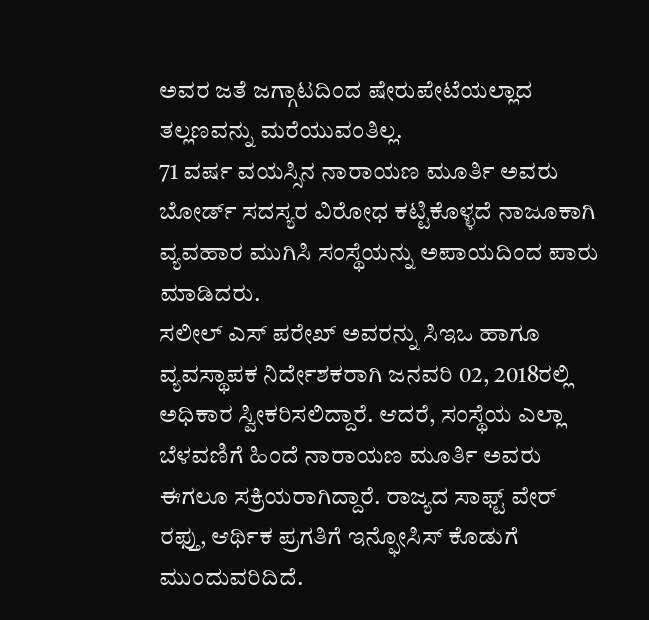ಅವರ ಜತೆ ಜಗ್ಗಾಟದಿಂದ ಷೇರುಪೇಟೆಯಲ್ಲಾದ ತಲ್ಲಣವನ್ನು ಮರೆಯುವಂತಿಲ್ಲ.
71 ವರ್ಷ ವಯಸ್ಸಿನ ನಾರಾಯಣ ಮೂರ್ತಿ ಅವರು ಬೋರ್ಡ್ ಸದಸ್ಯರ ವಿರೋಧ ಕಟ್ಟಿಕೊಳ್ಳದೆ ನಾಜೂಕಾಗಿ ವ್ಯವಹಾರ ಮುಗಿಸಿ ಸಂಸ್ಥೆಯನ್ನು ಅಪಾಯದಿಂದ ಪಾರು ಮಾಡಿದರು.
ಸಲೀಲ್ ಎಸ್ ಪರೇಖ್ ಅವರನ್ನು ಸಿಇಒ ಹಾಗೂ ವ್ಯವಸ್ಥಾಪಕ ನಿರ್ದೇಶಕರಾಗಿ ಜನವರಿ 02, 2018ರಲ್ಲಿ ಅಧಿಕಾರ ಸ್ವೀಕರಿಸಲಿದ್ದಾರೆ. ಆದರೆ, ಸಂಸ್ಥೆಯ ಎಲ್ಲಾ ಬೆಳವಣಿಗೆ ಹಿಂದೆ ನಾರಾಯಣ ಮೂರ್ತಿ ಅವರು ಈಗಲೂ ಸಕ್ರಿಯರಾಗಿದ್ದಾರೆ. ರಾಜ್ಯದ ಸಾಫ್ಟ್ ವೇರ್ ರಫ್ತು, ಆರ್ಥಿಕ ಪ್ರಗತಿಗೆ ಇನ್ಫೋಸಿಸ್ ಕೊಡುಗೆ ಮುಂದುವರಿದಿದೆ.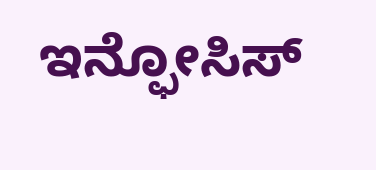ಇನ್ಫೋಸಿಸ್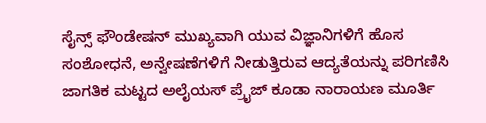ಸೈನ್ಸ್ ಫೌಂಡೇಷನ್ ಮುಖ್ಯವಾಗಿ ಯುವ ವಿಜ್ಞಾನಿಗಳಿಗೆ ಹೊಸ ಸಂಶೋಧನೆ, ಅನ್ವೇಷಣೆಗಳಿಗೆ ನೀಡುತ್ತಿರುವ ಆದ್ಯತೆಯನ್ನು ಪರಿಗಣಿಸಿ ಜಾಗತಿಕ ಮಟ್ಟದ ಅಲೈಯಸ್ ಪ್ರೈಜ್ ಕೂಡಾ ನಾರಾಯಣ ಮೂರ್ತಿ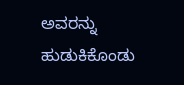ಅವರನ್ನು ಹುಡುಕಿಕೊಂಡು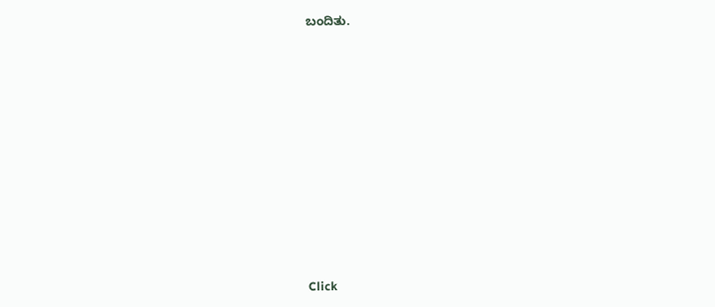ಬಂದಿತು.












Click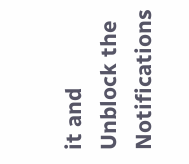it and Unblock the Notifications